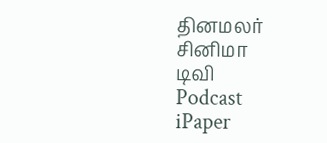தினமலர்
சினிமா
டிவி
Podcast
iPaper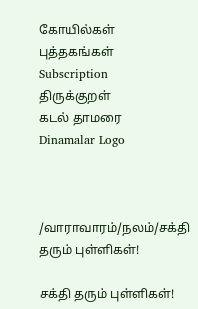கோயில்கள்
புத்தகங்கள்
Subscription
திருக்குறள்
கடல் தாமரை
Dinamalar Logo



/வாராவாரம்/நலம்/சக்தி தரும் புள்ளிகள்!

சக்தி தரும் புள்ளிகள்!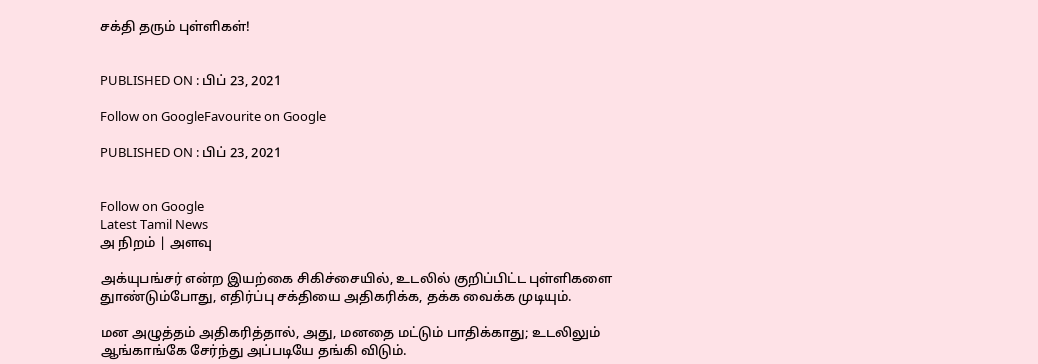சக்தி தரும் புள்ளிகள்!


PUBLISHED ON : பிப் 23, 2021

Follow on GoogleFavourite on Google

PUBLISHED ON : பிப் 23, 2021


Follow on Google
Latest Tamil News
அ நிறம் | அளவு

அக்யுபங்சர் என்ற இயற்கை சிகிச்சையில், உடலில் குறிப்பிட்ட புள்ளிகளை துாண்டும்போது, எதிர்ப்பு சக்தியை அதிகரிக்க, தக்க வைக்க முடியும்.

மன அழுத்தம் அதிகரித்தால், அது, மனதை மட்டும் பாதிக்காது; உடலிலும் ஆங்காங்கே சேர்ந்து அப்படியே தங்கி விடும்.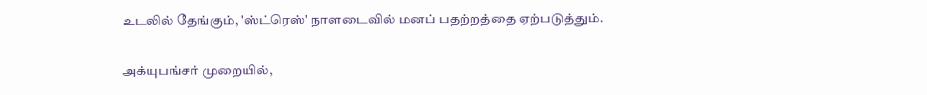உடலில் தேங்கும், 'ஸ்ட்ரெஸ்' நாளடைவில் மனப் பதற்றத்தை ஏற்படுத்தும்.

அக்யுபங்சர் முறையில்,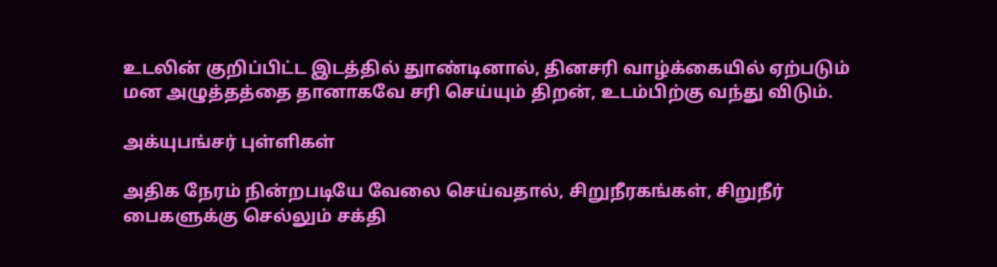உடலின் குறிப்பிட்ட இடத்தில் துாண்டினால், தினசரி வாழ்க்கையில் ஏற்படும் மன அழுத்தத்தை தானாகவே சரி செய்யும் திறன், உடம்பிற்கு வந்து விடும்.

அக்யுபங்சர் புள்ளிகள்

அதிக நேரம் நின்றபடியே வேலை செய்வதால், சிறுநீரகங்கள், சிறுநீர் பைகளுக்கு செல்லும் சக்தி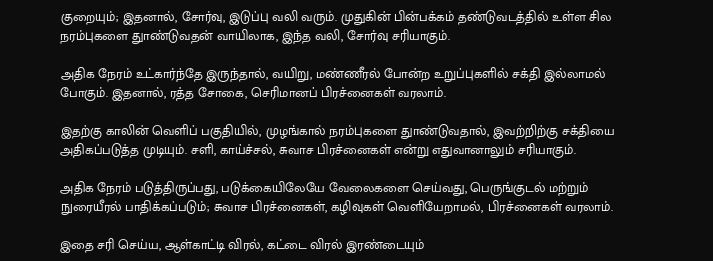குறையும்; இதனால், சோர்வு, இடுப்பு வலி வரும். முதுகின் பின்பக்கம் தண்டுவடத்தில் உள்ள சில நரம்புகளை துாண்டுவதன் வாயிலாக, இந்த வலி, சோர்வு சரியாகும்.

அதிக நேரம் உட்கார்ந்தே இருந்தால், வயிறு, மண்ணீரல் போன்ற உறுப்புகளில் சக்தி இல்லாமல் போகும். இதனால், ரத்த சோகை, செரிமானப் பிரச்னைகள் வரலாம்.

இதற்கு காலின் வெளிப் பகுதியில், முழங்கால் நரம்புகளை துாண்டுவதால், இவற்றிற்கு சக்தியை அதிகப்படுத்த முடியும். சளி, காய்ச்சல், சுவாச பிரச்னைகள் என்று எதுவானாலும் சரியாகும்.

அதிக நேரம் படுத்திருப்பது, படுக்கையிலேயே வேலைகளை செய்வது, பெருங்குடல் மற்றும் நுரையீரல் பாதிக்கப்படும்; சுவாச பிரச்னைகள், கழிவுகள் வெளியேறாமல், பிரச்னைகள் வரலாம்.

இதை சரி செய்ய, ஆள்காட்டி விரல், கட்டை விரல் இரண்டையும்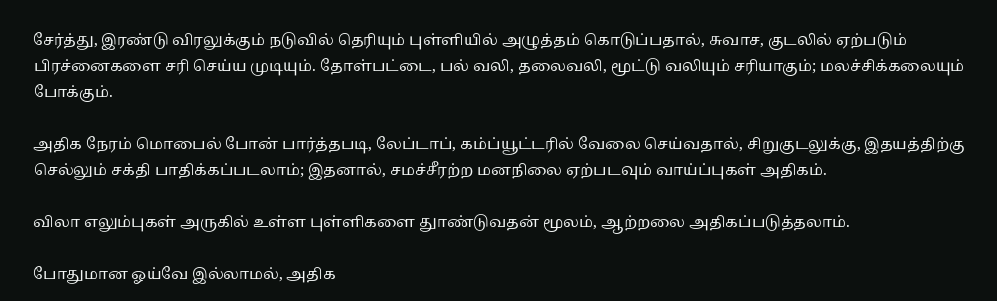சேர்த்து, இரண்டு விரலுக்கும் நடுவில் தெரியும் புள்ளியில் அழுத்தம் கொடுப்பதால், சுவாச, குடலில் ஏற்படும் பிரச்னைகளை சரி செய்ய முடியும். தோள்பட்டை, பல் வலி, தலைவலி, மூட்டு வலியும் சரியாகும்; மலச்சிக்கலையும் போக்கும்.

அதிக நேரம் மொபைல் போன் பார்த்தபடி, லேப்டாப், கம்ப்யூட்டரில் வேலை செய்வதால், சிறுகுடலுக்கு, இதயத்திற்கு செல்லும் சக்தி பாதிக்கப்படலாம்; இதனால், சமச்சீரற்ற மனநிலை ஏற்படவும் வாய்ப்புகள் அதிகம்.

விலா எலும்புகள் அருகில் உள்ள புள்ளிகளை துாண்டுவதன் மூலம், ஆற்றலை அதிகப்படுத்தலாம்.

போதுமான ஓய்வே இல்லாமல், அதிக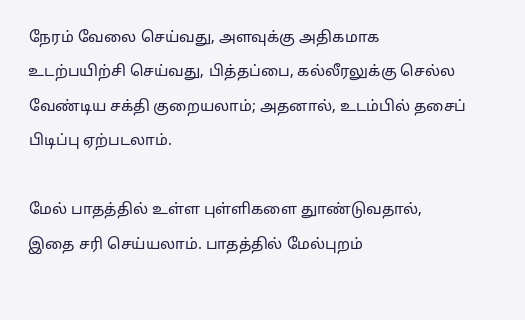நேரம் வேலை செய்வது, அளவுக்கு அதிகமாக உடற்பயிற்சி செய்வது, பித்தப்பை, கல்லீரலுக்கு செல்ல வேண்டிய சக்தி குறையலாம்; அதனால், உடம்பில் தசைப் பிடிப்பு ஏற்படலாம்.

மேல் பாதத்தில் உள்ள புள்ளிகளை துாண்டுவதால், இதை சரி செய்யலாம். பாதத்தில் மேல்புறம்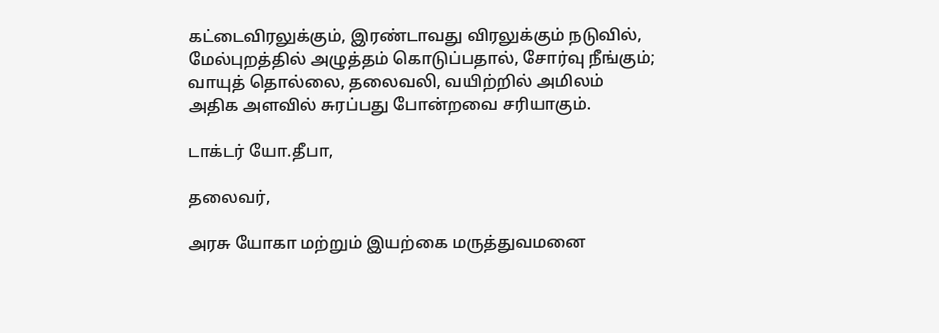கட்டைவிரலுக்கும், இரண்டாவது விரலுக்கும் நடுவில், மேல்புறத்தில் அழுத்தம் கொடுப்பதால், சோர்வு நீங்கும்; வாயுத் தொல்லை, தலைவலி, வயிற்றில் அமிலம் அதிக அளவில் சுரப்பது போன்றவை சரியாகும்.

டாக்டர் யோ.தீபா,

தலைவர்,

அரசு யோகா மற்றும் இயற்கை மருத்துவமனை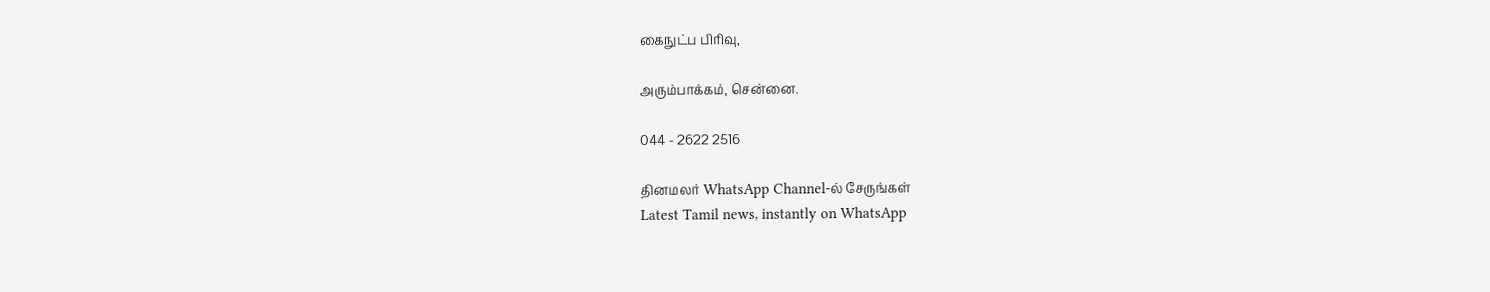கைநுட்ப பிரிவு,

அரும்பாக்கம், சென்னை.

044 - 2622 2516

தினமலர் WhatsApp Channel-ல் சேருங்கள்
Latest Tamil news, instantly on WhatsApp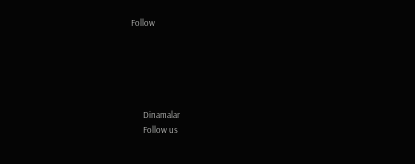Follow





      Dinamalar
      Follow us